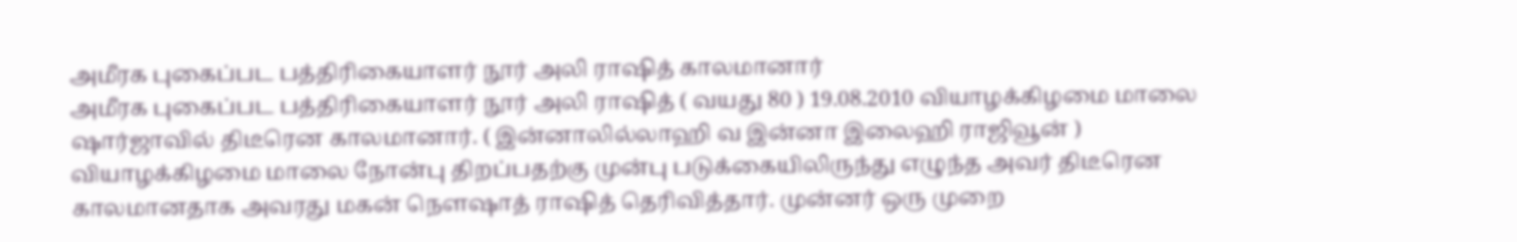அமீரக புகைப்பட பத்திரிகையாளர் நூர் அலி ராஷித் காலமானார்
அமீரக புகைப்பட பத்திரிகையாளர் நூர் அலி ராஷித் ( வயது 80 ) 19.08.2010 வியாழக்கிழமை மாலை ஷார்ஜாவில் திடீரென காலமானார். ( இன்னாலில்லாஹி வ இன்னா இலைஹி ராஜிவூன் )
வியாழக்கிழமை மாலை நோன்பு திறப்பதற்கு முன்பு படுக்கையிலிருந்து எழுந்த அவர் திடீரென காலமானதாக அவரது மகன் நௌஷாத் ராஷித் தெரிவித்தார். முன்னர் ஒரு முறை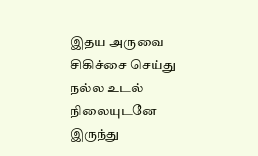இதய அருவை சிகிச்சை செய்து நல்ல உடல் நிலையுடனே இருந்து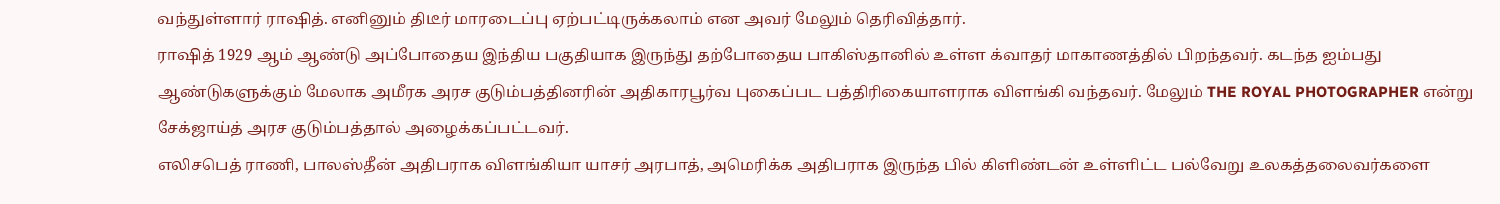வந்துள்ளார் ராஷித். எனினும் திடீர் மாரடைப்பு ஏற்பட்டிருக்கலாம் என அவர் மேலும் தெரிவித்தார்.
ராஷித் 1929 ஆம் ஆண்டு அப்போதைய இந்திய பகுதியாக இருந்து தற்போதைய பாகிஸ்தானில் உள்ள க்வாதர் மாகாணத்தில் பிறந்தவர். கடந்த ஐம்பது ஆண்டுகளுக்கும் மேலாக அமீரக அரச குடும்பத்தினரின் அதிகாரபூர்வ புகைப்பட பத்திரிகையாளராக விளங்கி வந்தவர். மேலும் THE ROYAL PHOTOGRAPHER என்று சேக்ஜாய்த் அரச குடும்பத்தால் அழைக்கப்பட்டவர்.
எலிசபெத் ராணி, பாலஸ்தீன் அதிபராக விளங்கியா யாசர் அரபாத், அமெரிக்க அதிபராக இருந்த பில் கிளிண்டன் உள்ளிட்ட பல்வேறு உலகத்தலைவர்களை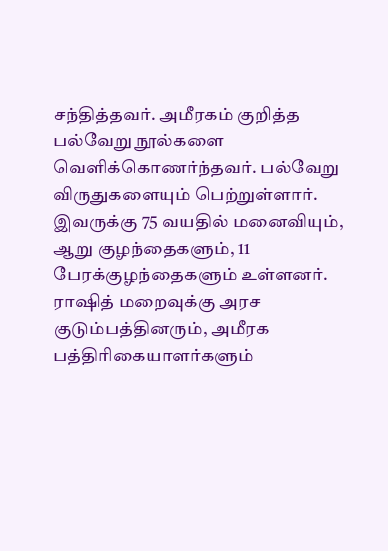சந்தித்தவர். அமீரகம் குறித்த பல்வேறு நூல்களை வெளிக்கொணர்ந்தவர். பல்வேறு விருதுகளையும் பெற்றுள்ளார்.
இவருக்கு 75 வயதில் மனைவியும், ஆறு குழந்தைகளும், 11 பேரக்குழந்தைகளும் உள்ளனர்.
ராஷித் மறைவுக்கு அரச குடும்பத்தினரும், அமீரக பத்திரிகையாளர்களும்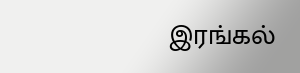இரங்கல்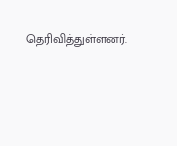தெரிவித்துள்ளனர்.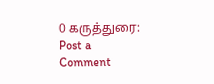0 கருத்துரை:
Post a Comment